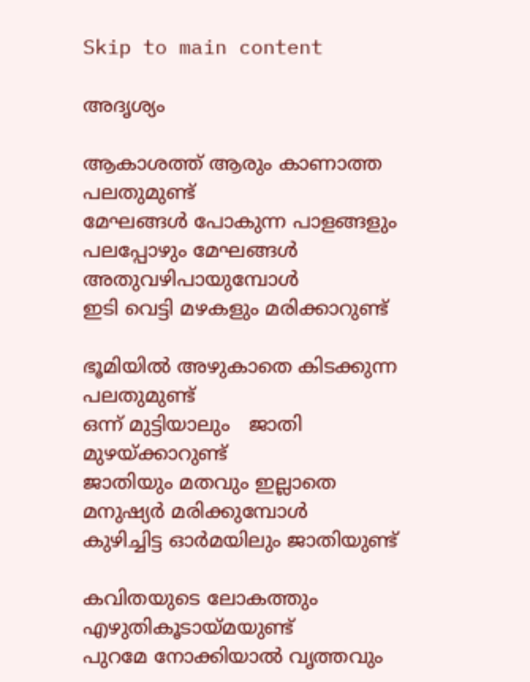Skip to main content

അദൃശ്യം

ആകാശത്ത് ആരും കാണാത്ത പലതുമുണ്ട്
മേഘങ്ങൾ പോകുന്ന പാളങ്ങളും
പലപ്പോഴും മേഘങ്ങൾ അതുവഴിപായുമ്പോൾ
ഇടി വെട്ടി മഴകളും മരിക്കാറുണ്ട്

ഭൂമിയിൽ അഴുകാതെ കിടക്കുന്ന പലതുമുണ്ട്
ഒന്ന് മുട്ടിയാലും   ജാതി മുഴയ്ക്കാറുണ്ട്
ജാതിയും മതവും ഇല്ലാതെ മനുഷ്യർ മരിക്കുമ്പോൾ
കുഴിച്ചിട്ട ഓർമയിലും ജാതിയുണ്ട്

കവിതയുടെ ലോകത്തും എഴുതികൂടായ്മയുണ്ട്
പുറമേ നോക്കിയാൽ വൃത്തവും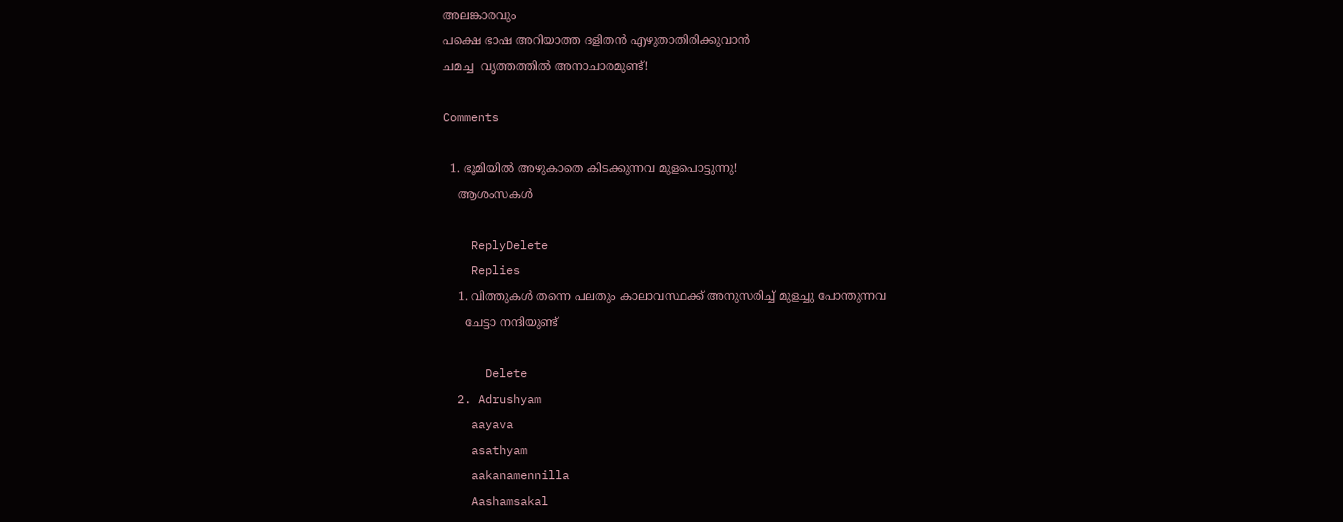അലങ്കാരവും
പക്ഷെ ഭാഷ അറിയാത്ത ദളിതൻ എഴുതാതിരിക്കുവാൻ
ചമച്ച  വൃത്തത്തിൽ അനാചാരമുണ്ട്!

Comments

  1. ഭൂമിയില്‍ അഴുകാതെ കിടക്കുന്നവ മുളപൊട്ടുന്നു!
    ആശംസകള്‍

    ReplyDelete
    Replies
    1. വിത്തുകൾ തന്നെ പലതും കാലാവസ്ഥക്ക് അനുസരിച്ച് മുളച്ചു പോന്തുന്നവ
      ചേട്ടാ നന്ദിയുണ്ട്

      Delete
  2. Adrushyam
    aayava
    asathyam
    aakanamennilla
    Aashamsakal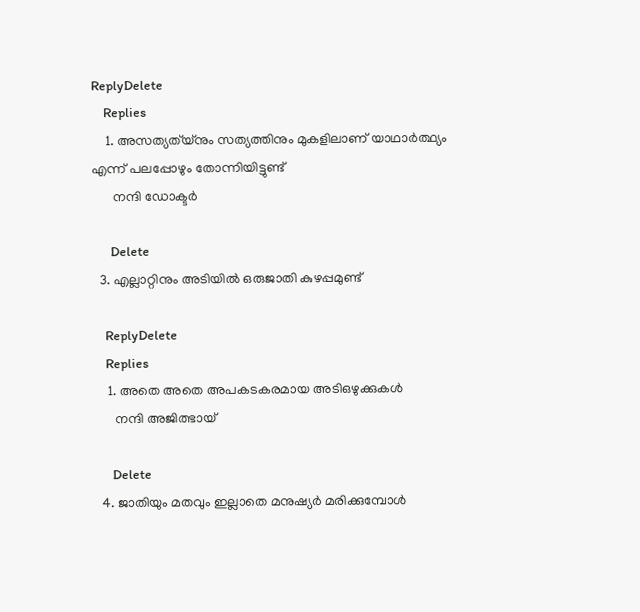ReplyDelete
    Replies
    1. അസത്യത്യ്നും സത്യത്തിനും മുകളിലാണ് യാഥാർത്ഥ്യം എന്ന് പലപ്പോഴും തോന്നിയിട്ടുണ്ട്
      നന്ദി ഡോക്ടർ

      Delete
  3. എല്ലാറ്റിനും അടിയില്‍ ഒരുജാതി കുഴപ്പമുണ്ട്

    ReplyDelete
    Replies
    1. അതെ അതെ അപകടകരമായ അടിഒഴുക്കുകൾ
      നന്ദി അജിത്ഭായ്

      Delete
  4. ജാതിയും മതവും ഇല്ലാതെ മനുഷ്യർ മരിക്കുമ്പോൾ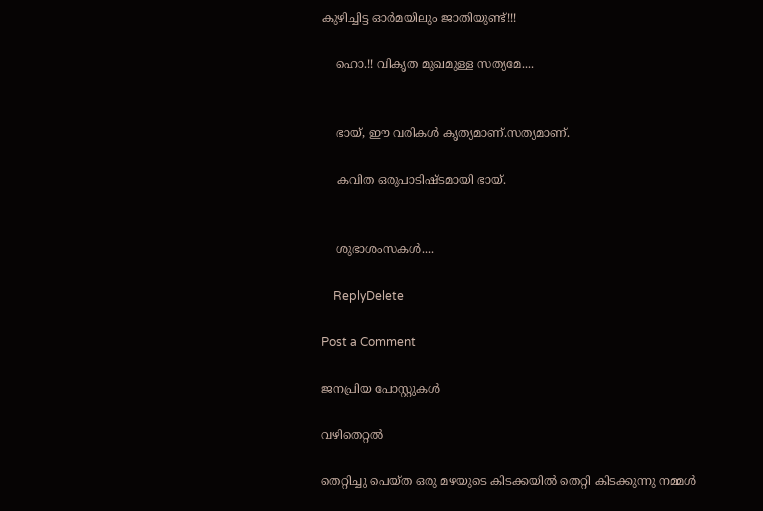കുഴിച്ചിട്ട ഓർമയിലും ജാതിയുണ്ട്!!!

    ഹൊ.!! വികൃത മുഖമുള്ള സത്യമേ....


    ഭായ്, ഈ വരികൾ കൃത്യമാണ്.സത്യമാണ്.

    കവിത ഒരുപാടിഷ്ടമായി ഭായ്.


    ശുഭാശംസകൾ....

    ReplyDelete

Post a Comment

ജനപ്രിയ പോസ്റ്റുകൾ

വഴിതെറ്റൽ

തെറ്റിച്ചു പെയ്ത ഒരു മഴയുടെ കിടക്കയിൽ തെറ്റി കിടക്കുന്നു നമ്മൾ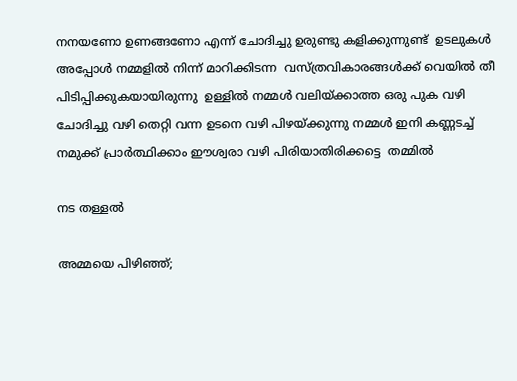നനയണോ ഉണങ്ങണോ എന്ന് ചോദിച്ചു ഉരുണ്ടു കളിക്കുന്നുണ്ട്  ഉടലുകൾ അപ്പോൾ നമ്മളിൽ നിന്ന് മാറിക്കിടന്ന  വസ്ത്രവികാരങ്ങൾക്ക് വെയിൽ തീ  പിടിപ്പിക്കുകയായിരുന്നു  ഉള്ളിൽ നമ്മൾ വലിയ്ക്കാത്ത ഒരു പുക വഴി ചോദിച്ചു വഴി തെറ്റി വന്ന ഉടനെ വഴി പിഴയ്ക്കുന്നു നമ്മൾ ഇനി കണ്ണടച്ച് നമുക്ക് പ്രാർത്ഥിക്കാം ഈശ്വരാ വഴി പിരിയാതിരിക്കട്ടെ  തമ്മിൽ

നട തള്ളൽ

അമ്മയെ പിഴിഞ്ഞ്;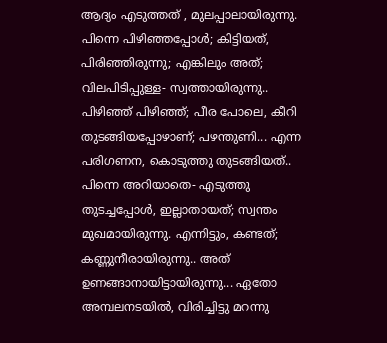ആദ്യം എടുത്തത്‌ , മുലപ്പാലായിരുന്നു. പിന്നെ പിഴിഞ്ഞപ്പോൾ; കിട്ടിയത്, പിരിഞ്ഞിരുന്നു; എങ്കിലും അത്; വിലപിടിപ്പുള്ള- സ്വത്തായിരുന്നു.. പിഴിഞ്ഞ് പിഴിഞ്ഞ്; പീര പോലെ, കീറി തുടങ്ങിയപ്പോഴാണ്; പഴന്തുണി... എന്ന പരിഗണന, കൊടുത്തു തുടങ്ങിയത്.. പിന്നെ അറിയാതെ- എടുത്തു തുടച്ചപ്പോൾ, ഇല്ലാതായത്; സ്വന്തം മുഖമായിരുന്നു. എന്നിട്ടും, കണ്ടത്; കണ്ണുനീരായിരുന്നു.. അത് ഉണങ്ങാനായിട്ടായിരുന്നു... ഏതോ അമ്പലനടയിൽ, വിരിച്ചിട്ടു മറന്നു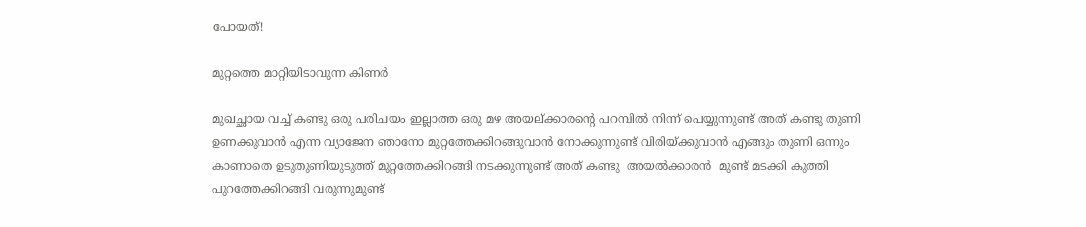പോയത്!

മുറ്റത്തെ മാറ്റിയിടാവുന്ന കിണർ

മുഖച്ഛായ വച്ച് കണ്ടു ഒരു പരിചയം ഇല്ലാത്ത ഒരു മഴ അയല്ക്കാരന്റെ പറമ്പിൽ നിന്ന് പെയ്യുന്നുണ്ട് അത് കണ്ടു തുണി ഉണക്കുവാൻ എന്ന വ്യാജേന ഞാനോ മുറ്റത്തേക്കിറങ്ങുവാൻ നോക്കുന്നുണ്ട് വിരിയ്ക്കുവാൻ എങ്ങും തുണി ഒന്നും കാണാതെ ഉടുതുണിയുടുത്ത് മുറ്റത്തേക്കിറങ്ങി നടക്കുന്നുണ്ട് അത് കണ്ടു  അയൽക്കാരൻ  മുണ്ട് മടക്കി കുത്തി പുറത്തേക്കിറങ്ങി വരുന്നുമുണ്ട്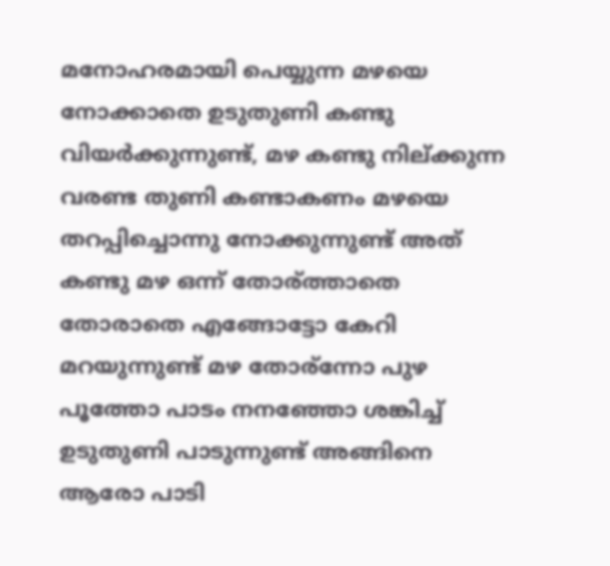മനോഹരമായി പെയ്യുന്ന മഴയെ നോക്കാതെ ഉടുതുണി കണ്ടു വിയർക്കുന്നുണ്ട്‌, മഴ കണ്ടു നില്ക്കുന്ന വരണ്ട തുണി കണ്ടാകണം മഴയെ തറപ്പിച്ചൊന്നു നോക്കുന്നുണ്ട് അത് കണ്ടു മഴ ഒന്ന് തോര്ത്താതെ  തോരാതെ എങ്ങോട്ടോ കേറി മറയുന്നുണ്ട്‌ മഴ തോര്ന്നോ പുഴ പൂത്തോ പാടം നനഞ്ഞോ ശങ്കിച്ച് ഉടുതുണി പാടുന്നുണ്ട് അങ്ങിനെ ആരോ പാടി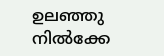ഉലഞ്ഞു നിൽക്കേ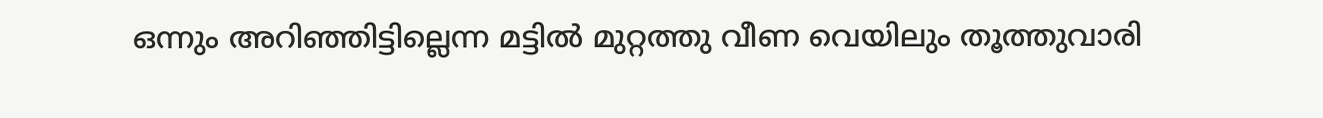ഒന്നും അറിഞ്ഞിട്ടില്ലെന്ന മട്ടിൽ മുറ്റത്തു വീണ വെയിലും തൂത്തുവാരി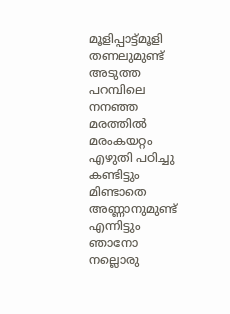മൂളിപ്പാട്ട്മൂളി  തണലുമുണ്ട് അടുത്ത പറമ്പിലെ നനഞ്ഞ മരത്തിൽ മരംകയറ്റം എഴുതി പഠിച്ചു കണ്ടിട്ടും മിണ്ടാതെ അണ്ണാനുമുണ്ട്‌ എന്നിട്ടും ഞാനോ നല്ലൊരു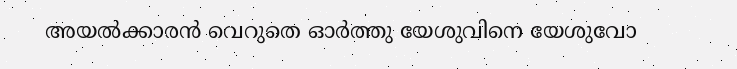അയൽക്കാരൻ വെറുതെ ഓർത്തു യേശുവിനെ യേശുവോ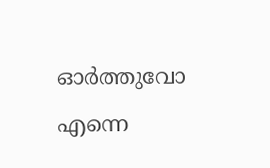ഓർത്തുവോ എന്നെ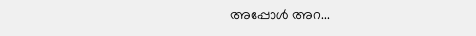അപ്പോൾ അറ...